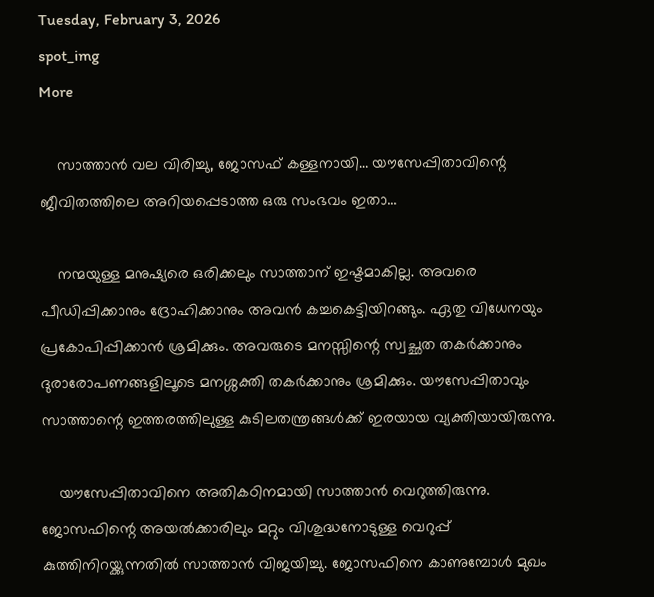Tuesday, February 3, 2026
spot_img
More

    സാത്താന്‍ വല വിരിച്ചു, ജോസഫ് കള്ളനായി… യൗസേപ്പിതാവിന്റെ ജീവിതത്തിലെ അറിയപ്പെടാത്ത ഒരു സംഭവം ഇതാ…

    നന്മയുള്ള മനുഷ്യരെ ഒരിക്കലും സാത്താന് ഇഷ്ടമാകില്ല. അവരെ പീഡിപ്പിക്കാനും ദ്രോഹിക്കാനും അവന്‍ കച്ചകെട്ടിയിറങ്ങും. ഏതു വിധേനയും പ്രകോപിപ്പിക്കാന്‍ ശ്രമിക്കും. അവരുടെ മനസ്സിന്റെ സ്വച്ഛത തകര്‍ക്കാനും ദുരാരോപണങ്ങളിലൂടെ മനശ്ശക്തി തകര്‍ക്കാനും ശ്രമിക്കും. യൗസേപ്പിതാവും സാത്താന്റെ ഇത്തരത്തിലുള്ള കുടിലതന്ത്രങ്ങള്‍ക്ക് ഇരയായ വ്യക്തിയായിരുന്നു.

    യൗസേപ്പിതാവിനെ അതികഠിനമായി സാത്താന്‍ വെറുത്തിരുന്നു. ജോസഫിന്റെ അയല്‍ക്കാരിലും മറ്റും വിശുദ്ധനോടുള്ള വെറുപ്പ് കുത്തിനിറയ്ക്കുന്നതില്‍ സാത്താന്‍ വിജയിച്ചു. ജോസഫിനെ കാണുമ്പോള്‍ മുഖം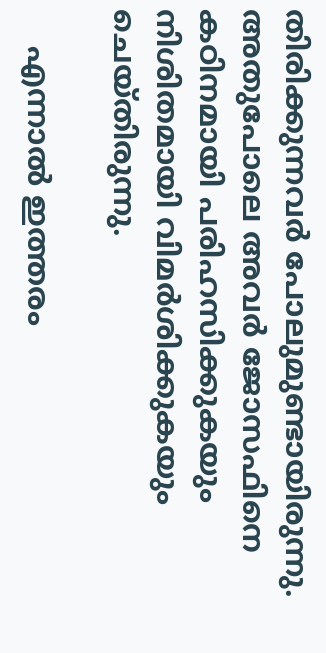തിരിക്കുന്നവര്‍ പോലുമുണ്ടായിരുന്നു. അതുപോലെ അവര്‍ ജോസഫിനെ കഠിനമായി പരിഹസിക്കുകയും നിശിതമായി വിമര്‍ശിക്കുകയും ചെയ്തിരുന്നു.

    എന്നാല്‍ ഇത്തരം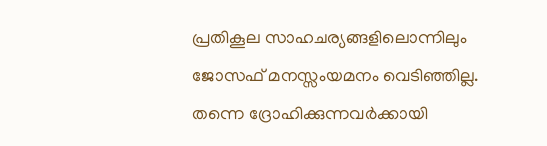പ്രതികൂല സാഹചര്യങ്ങളിലൊന്നിലും ജോസഫ് മനസ്സംയമനം വെടിഞ്ഞില്ല. തന്നെ ദ്രോഹിക്കുന്നവര്‍ക്കായി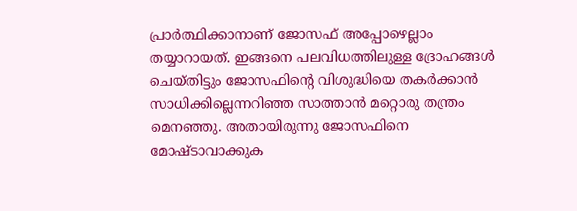പ്രാര്‍ത്ഥിക്കാനാണ് ജോസഫ് അപ്പോഴെല്ലാം തയ്യാറായത്. ഇങ്ങനെ പലവിധത്തിലുള്ള ദ്രോഹങ്ങള്‍ ചെയ്തിട്ടും ജോസഫിന്റെ വിശുദ്ധിയെ തകര്‍ക്കാന്‍ സാധിക്കില്ലെന്നറിഞ്ഞ സാത്താന്‍ മറ്റൊരു തന്ത്രം മെനഞ്ഞു. അതായിരുന്നു ജോസഫിനെ മോഷ്ടാവാക്കുക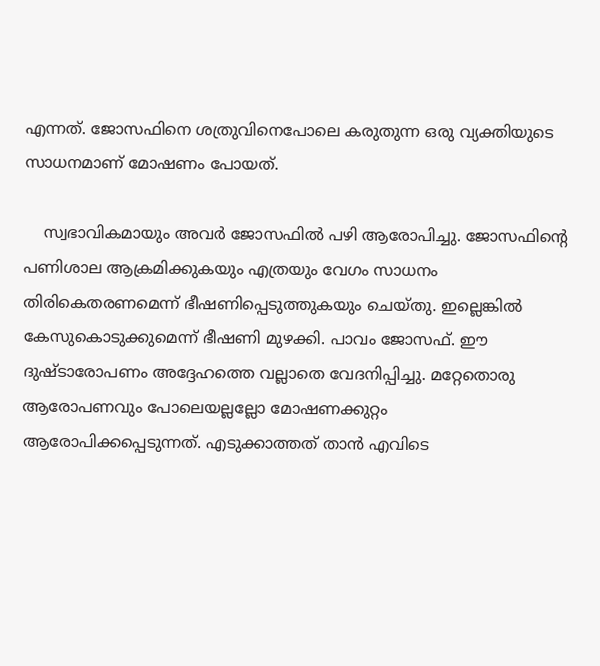എന്നത്. ജോസഫിനെ ശത്രുവിനെപോലെ കരുതുന്ന ഒരു വ്യക്തിയുടെ സാധനമാണ് മോഷണം പോയത്.

    സ്വഭാവികമായും അവര്‍ ജോസഫില്‍ പഴി ആരോപിച്ചു. ജോസഫിന്റെ പണിശാല ആക്രമിക്കുകയും എത്രയും വേഗം സാധനം തിരികെതരണമെന്ന് ഭീഷണിപ്പെടുത്തുകയും ചെയ്തു. ഇല്ലെങ്കില്‍ കേസുകൊടുക്കുമെന്ന് ഭീഷണി മുഴക്കി. പാവം ജോസഫ്. ഈ ദുഷ്ടാരോപണം അദ്ദേഹത്തെ വല്ലാതെ വേദനിപ്പിച്ചു. മറ്റേതൊരു ആരോപണവും പോലെയല്ലല്ലോ മോഷണക്കുറ്റം ആരോപിക്കപ്പെടുന്നത്. എടുക്കാത്തത് താന്‍ എവിടെ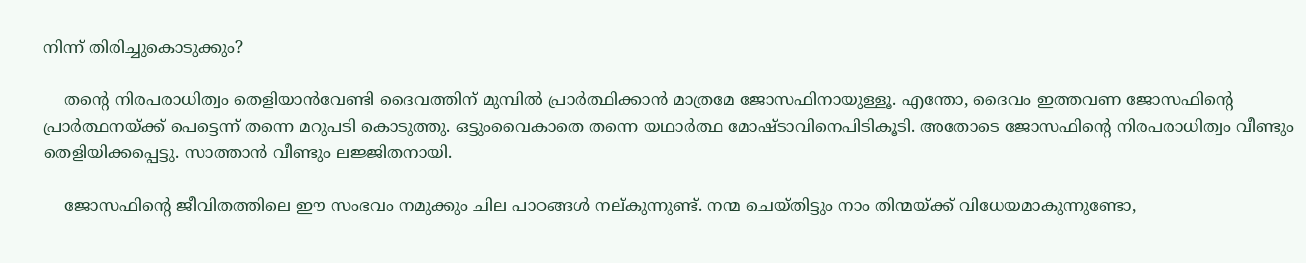നിന്ന് തിരിച്ചുകൊടുക്കും?

    തന്റെ നിരപരാധിത്വം തെളിയാന്‍വേണ്ടി ദൈവത്തിന് മുമ്പില്‍ പ്രാര്‍ത്ഥിക്കാന്‍ മാത്രമേ ജോസഫിനായുള്ളൂ. എന്തോ, ദൈവം ഇത്തവണ ജോസഫിന്റെ പ്രാര്‍ത്ഥനയ്ക്ക് പെട്ടെന്ന് തന്നെ മറുപടി കൊടുത്തു. ഒട്ടുംവൈകാതെ തന്നെ യഥാര്‍ത്ഥ മോഷ്ടാവിനെപിടികൂടി. അതോടെ ജോസഫിന്റെ നിരപരാധിത്വം വീണ്ടും തെളിയിക്കപ്പെട്ടു. സാത്താന്‍ വീണ്ടും ലജ്ജിതനായി.

    ജോസഫിന്റെ ജീവിതത്തിലെ ഈ സംഭവം നമുക്കും ചില പാഠങ്ങള്‍ നല്കുന്നുണ്ട്. നന്മ ചെയ്തിട്ടും നാം തിന്മയ്ക്ക് വിധേയമാകുന്നുണ്ടോ,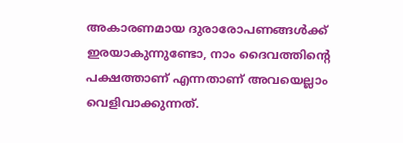അകാരണമായ ദുരാരോപണങ്ങള്‍ക്ക് ഇരയാകുന്നുണ്ടോ, നാം ദൈവത്തിന്റെ പക്ഷത്താണ് എന്നതാണ് അവയെല്ലാം വെളിവാക്കുന്നത്.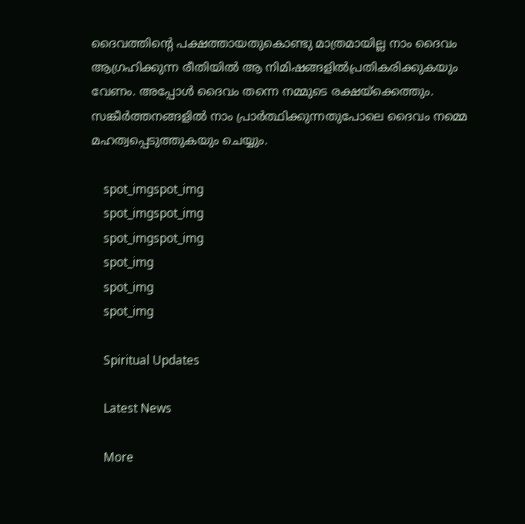ദൈവത്തിന്റെ പക്ഷത്തായതുകൊണ്ടു മാത്രമായില്ല നാം ദൈവം ആഗ്രഹിക്കുന്ന രീതിയില്‍ ആ നിമിഷങ്ങളില്‍പ്രതികരിക്കുകയും വേണം. അപ്പോള്‍ ദൈവം തന്നെ നമ്മുടെ രക്ഷയ്‌ക്കെത്തും. സങ്കീര്‍ത്തനങ്ങളില്‍ നാം പ്രാര്‍ത്ഥിക്കുന്നതുപോലെ ദൈവം നമ്മെ മഹത്വപ്പെടുത്തുകയും ചെയ്യും.

    spot_imgspot_img
    spot_imgspot_img
    spot_imgspot_img
    spot_img
    spot_img
    spot_img

    Spiritual Updates

    Latest News

    More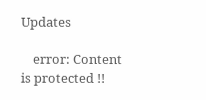Updates

    error: Content is protected !!